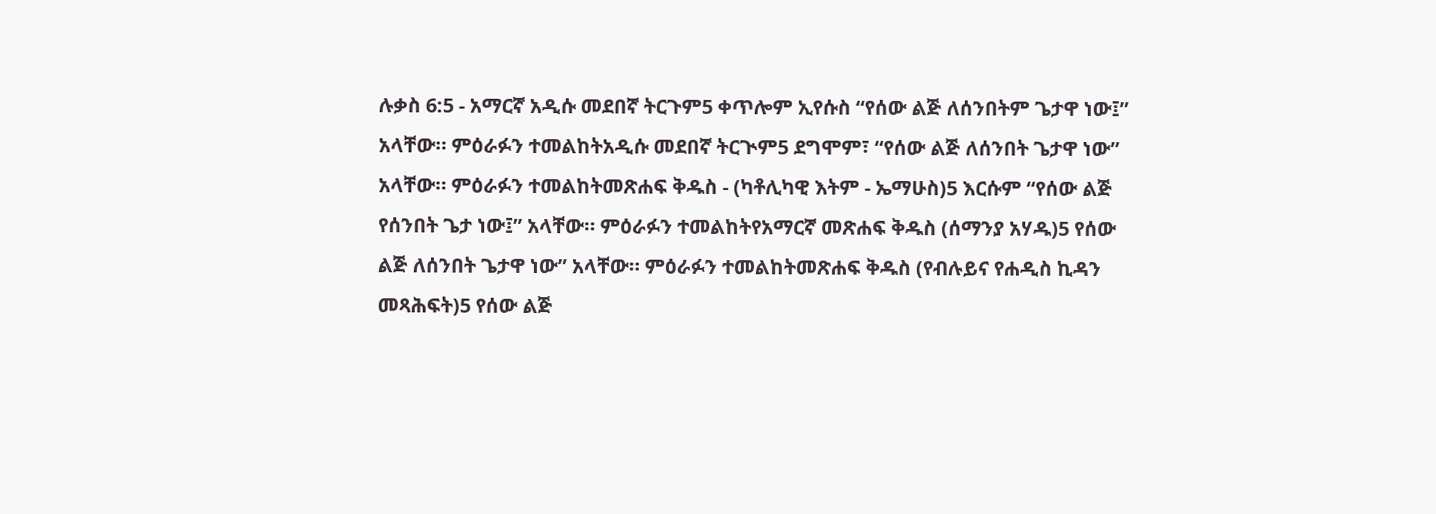ሉቃስ 6:5 - አማርኛ አዲሱ መደበኛ ትርጉም5 ቀጥሎም ኢየሱስ “የሰው ልጅ ለሰንበትም ጌታዋ ነው፤” አላቸው። ምዕራፉን ተመልከትአዲሱ መደበኛ ትርጒም5 ደግሞም፣ “የሰው ልጅ ለሰንበት ጌታዋ ነው” አላቸው። ምዕራፉን ተመልከትመጽሐፍ ቅዱስ - (ካቶሊካዊ እትም - ኤማሁስ)5 እርሱም “የሰው ልጅ የሰንበት ጌታ ነው፤” አላቸው። ምዕራፉን ተመልከትየአማርኛ መጽሐፍ ቅዱስ (ሰማንያ አሃዱ)5 የሰው ልጅ ለሰንበት ጌታዋ ነው” አላቸው። ምዕራፉን ተመልከትመጽሐፍ ቅዱስ (የብሉይና የሐዲስ ኪዳን መጻሕፍት)5 የሰው ልጅ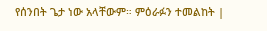የሰንበት ጌታ ነው አላቸውም። ምዕራፉን ተመልከት |